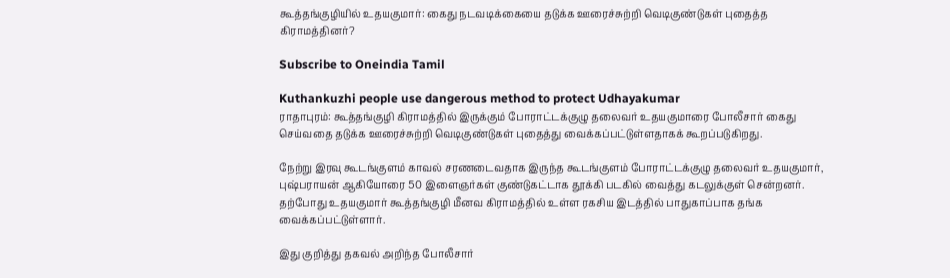கூத்தங்குழியில் உதயகுமார்: கைது நடவடிக்கையை தடுக்க ஊரைச்சுற்றி வெடிகுண்டுகள் புதைத்த கிராமத்தினர்?

Subscribe to Oneindia Tamil

Kuthankuzhi people use dangerous method to protect Udhayakumar
ராதாபுரம்: கூத்தங்குழி கிராமத்தில் இருக்கும் போராட்டக்குழு தலைவர் உதயகுமாரை போலீசார் கைது செய்வதை தடுக்க ஊரைச்சுற்றி வெடிகுண்டுகள் புதைத்து வைக்கப்பட்டுள்ளதாகக் கூறப்படுகிறது.

நேற்று இரவு கூடங்குளம் காவல் சரணடைவதாக இருந்த கூடங்குளம் போராட்டக்குழு தலைவர் உதயகுமார், புஷ்பராயன் ஆகியோரை 50 இளைஞர்கள் குண்டுகட்டாக தூக்கி படகில் வைத்து கடலுக்குள் சென்றனர். தற்போது உதயகுமார் கூத்தங்குழி மீனவ கிராமத்தில் உள்ள ரகசிய இடத்தில் பாதுகாப்பாக தங்க வைக்கப்பட்டுள்ளார்.

இது குறித்து தகவல் அறிந்த போலீசார்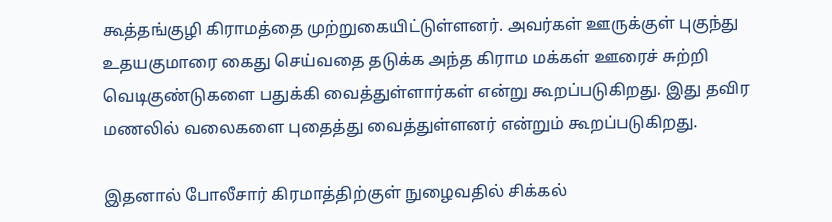கூத்தங்குழி கிராமத்தை முற்றுகையிட்டுள்ளனர். அவர்கள் ஊருக்குள் புகுந்து உதயகுமாரை கைது செய்வதை தடுக்க அந்த கிராம மக்கள் ஊரைச் சுற்றி வெடிகுண்டுகளை பதுக்கி வைத்துள்ளார்கள் என்று கூறப்படுகிறது. இது தவிர மணலில் வலைகளை புதைத்து வைத்துள்ளனர் என்றும் கூறப்படுகிறது.

இதனால் போலீசார் கிரமாத்திற்குள் நுழைவதில் சிக்கல்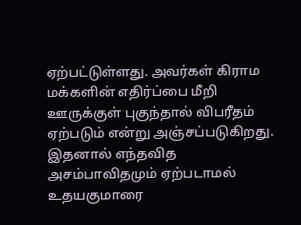ஏற்பட்டுள்ளது. அவர்கள் கிராம மக்களின் எதிர்ப்பை மீறி ஊருக்குள் புகுந்தால் விபரீதம் ஏற்படும் என்று அஞ்சப்படுகிறது. இதனால் எந்தவித அசம்பாவிதமும் ஏற்படாமல் உதயகுமாரை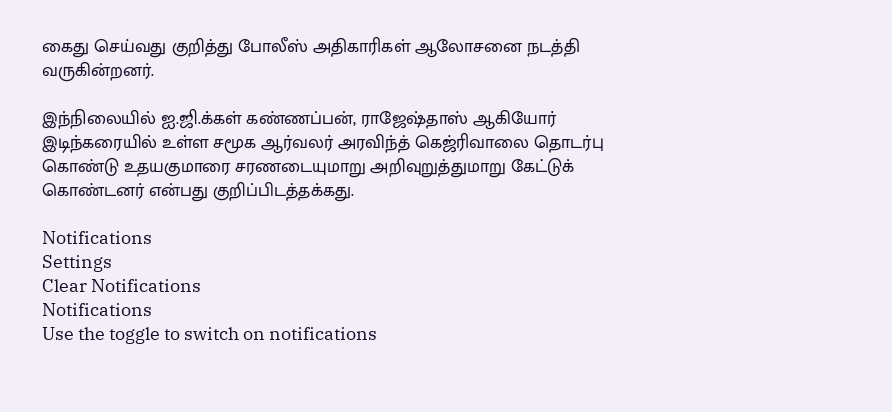கைது செய்வது குறித்து போலீஸ் அதிகாரிகள் ஆலோசனை நடத்தி வருகின்றனர்.

இந்நிலையில் ஐ.ஜி.க்கள் கண்ணப்பன், ராஜேஷ்தாஸ் ஆகியோர் இடிந்கரையில் உள்ள சமூக ஆர்வலர் அரவிந்த் கெஜ்ரிவாலை தொடர்பு கொண்டு உதயகுமாரை சரணடையுமாறு அறிவுறுத்துமாறு கேட்டுக் கொண்டனர் என்பது குறிப்பிடத்தக்கது.

Notifications
Settings
Clear Notifications
Notifications
Use the toggle to switch on notifications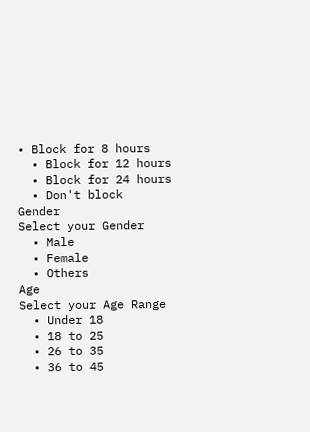• Block for 8 hours
  • Block for 12 hours
  • Block for 24 hours
  • Don't block
Gender
Select your Gender
  • Male
  • Female
  • Others
Age
Select your Age Range
  • Under 18
  • 18 to 25
  • 26 to 35
  • 36 to 45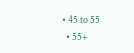• 45 to 55
  • 55+